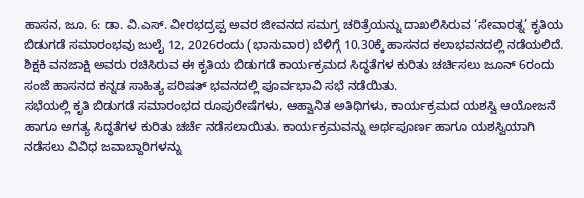ಹಾಸನ, ಜೂ. 6: ಡಾ. ವಿ.ಎಸ್. ವೀರಭದ್ರಪ್ಪ ಅವರ ಜೀವನದ ಸಮಗ್ರ ಚರಿತ್ರೆಯನ್ನು ದಾಖಲಿಸಿರುವ ‘ಸೇವಾರತ್ನ’ ಕೃತಿಯ ಬಿಡುಗಡೆ ಸಮಾರಂಭವು ಜುಲೈ 12, 2026ರಂದು (ಭಾನುವಾರ) ಬೆಳಿಗ್ಗೆ 10.30ಕ್ಕೆ ಹಾಸನದ ಕಲಾಭವನದಲ್ಲಿ ನಡೆಯಲಿದೆ.
ಶಿಕ್ಷಕಿ ವನಜಾಕ್ಷಿ ಅವರು ರಚಿಸಿರುವ ಈ ಕೃತಿಯ ಬಿಡುಗಡೆ ಕಾರ್ಯಕ್ರಮದ ಸಿದ್ಧತೆಗಳ ಕುರಿತು ಚರ್ಚಿಸಲು ಜೂನ್ 6ರಂದು ಸಂಜೆ ಹಾಸನದ ಕನ್ನಡ ಸಾಹಿತ್ಯ ಪರಿಷತ್ ಭವನದಲ್ಲಿ ಪೂರ್ವಭಾವಿ ಸಭೆ ನಡೆಯಿತು.
ಸಭೆಯಲ್ಲಿ ಕೃತಿ ಬಿಡುಗಡೆ ಸಮಾರಂಭದ ರೂಪುರೇಷೆಗಳು, ಆಹ್ವಾನಿತ ಅತಿಥಿಗಳು, ಕಾರ್ಯಕ್ರಮದ ಯಶಸ್ವಿ ಆಯೋಜನೆ ಹಾಗೂ ಅಗತ್ಯ ಸಿದ್ಧತೆಗಳ ಕುರಿತು ಚರ್ಚೆ ನಡೆಸಲಾಯಿತು. ಕಾರ್ಯಕ್ರಮವನ್ನು ಅರ್ಥಪೂರ್ಣ ಹಾಗೂ ಯಶಸ್ವಿಯಾಗಿ ನಡೆಸಲು ವಿವಿಧ ಜವಾಬ್ದಾರಿಗಳನ್ನು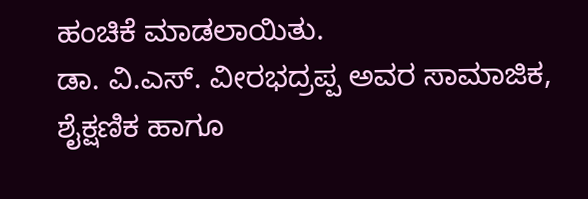ಹಂಚಿಕೆ ಮಾಡಲಾಯಿತು.
ಡಾ. ವಿ.ಎಸ್. ವೀರಭದ್ರಪ್ಪ ಅವರ ಸಾಮಾಜಿಕ, ಶೈಕ್ಷಣಿಕ ಹಾಗೂ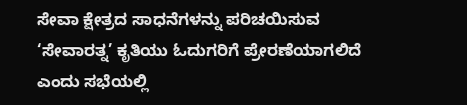ಸೇವಾ ಕ್ಷೇತ್ರದ ಸಾಧನೆಗಳನ್ನು ಪರಿಚಯಿಸುವ ‘ಸೇವಾರತ್ನ’ ಕೃತಿಯು ಓದುಗರಿಗೆ ಪ್ರೇರಣೆಯಾಗಲಿದೆ ಎಂದು ಸಭೆಯಲ್ಲಿ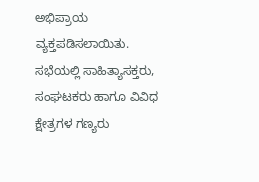ಅಭಿಪ್ರಾಯ ವ್ಯಕ್ತಪಡಿಸಲಾಯಿತು.
ಸಭೆಯಲ್ಲಿ ಸಾಹಿತ್ಯಾಸಕ್ತರು, ಸಂಘಟಕರು ಹಾಗೂ ವಿವಿಧ ಕ್ಷೇತ್ರಗಳ ಗಣ್ಯರು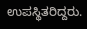ಉಪಸ್ಥಿತರಿದ್ದರು.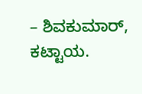– ಶಿವಕುಮಾರ್, ಕಟ್ಟಾಯ.